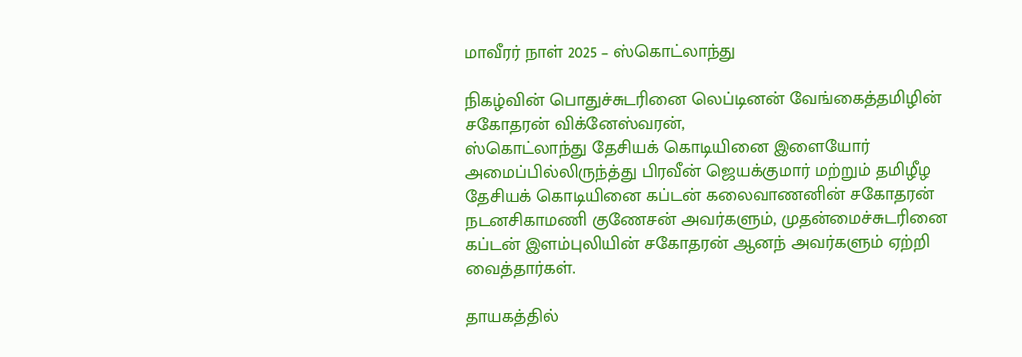மாவீரர் நாள் 2025 – ஸ்கொட்லாந்து

நிகழ்வின் பொதுச்சுடரினை லெப்டினன் வேங்கைத்தமிழின் சகோதரன் விக்னேஸ்வரன்,
ஸ்கொட்லாந்து தேசியக் கொடியினை இளையோர் அமைப்பில்லிருந்த்து பிரவீன் ஜெயக்குமார் மற்றும் தமிழீழ தேசியக் கொடியினை கப்டன் கலைவாணனின் சகோதரன் நடனசிகாமணி குணேசன் அவர்களும், முதன்மைச்சுடரினை கப்டன் இளம்புலியின் சகோதரன் ஆனந் அவர்களும் ஏற்றி வைத்தார்கள்.

தாயகத்தில்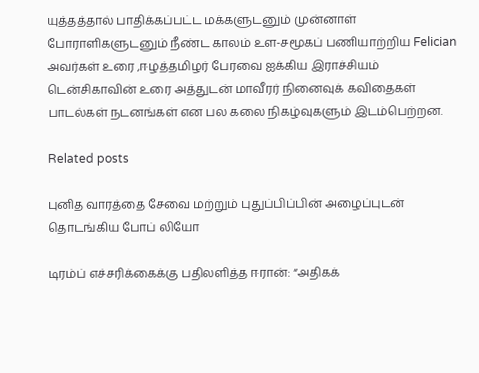யுத்தத்தால் பாதிக்கப்பட்ட மக்களுடனும் முன்னாள் போராளிகளுடனும் நீண்ட காலம் உள-சமூகப் பணியாற்றிய Felician அவர்கள் உரை ,ஈழத்தமிழர் பேரவை ஐக்கிய இராச்சியம் டென்சிகாவின் உரை அத்துடன் மாவீரர் நினைவுக் கவிதைகள் பாடல்கள் நடனங்கள் என பல கலை நிகழ்வுகளும் இடம்பெற்றன.

Related posts

புனித வாரத்தை சேவை மற்றும் புதுப்பிப்பின் அழைப்புடன் தொடங்கிய போப் லியோ

டிரம்ப் எச்சரிக்கைக்கு பதிலளித்த ஈரான்: “அதிகக்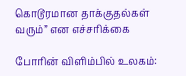கொடூரமான தாக்குதல்கள் வரும்” என எச்சரிக்கை

போரின் விளிம்பில் உலகம்: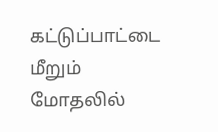கட்டுப்பாட்டை மீறும் மோதலில்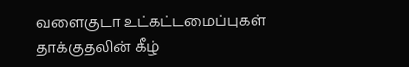வளைகுடா உட்கட்டமைப்புகள் தாக்குதலின் கீழ்